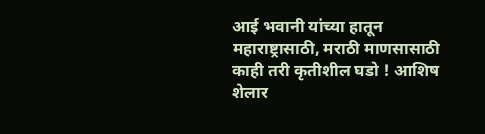आई भवानी यांच्या हातून महाराष्ट्रासाठी, मराठी माणसासाठी काही तरी कृतीशील घडो ! आशिष शेलार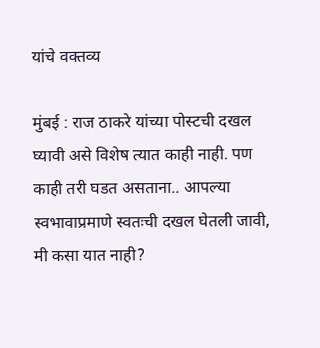यांचे वक्तव्य

मुंबई : राज ठाकरे यांच्या पोस्टची दखल घ्यावी असे विशेष त्यात काही नाही. पण काही तरी घडत असताना.. आपल्या स्वभावाप्रमाणे स्वतःची दखल घेतली जावी, मी कसा यात नाही?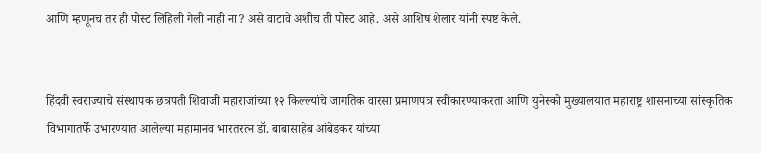आणि म्हणूनच तर ही पोस्ट लिहिली गेली नाही ना? असे वाटावे अशीच ती पोस्ट आहे. असे आशिष शेलार यांनी स्पष्ट केले.


हिंदवी स्वराज्याचे संस्थापक छत्रपती शिवाजी महाराजांच्या १२ किल्ल्यांचे जागतिक वारसा प्रमाणपत्र स्वीकारण्याकरता आणि युनेस्को मुख्यालयात महाराष्ट्र शासनाच्या सांस्कृतिक विभागातर्फे उभारण्यात आलेल्या महामानव भारतरत्न डॉ. बाबासाहेब आंबेडकर यांच्या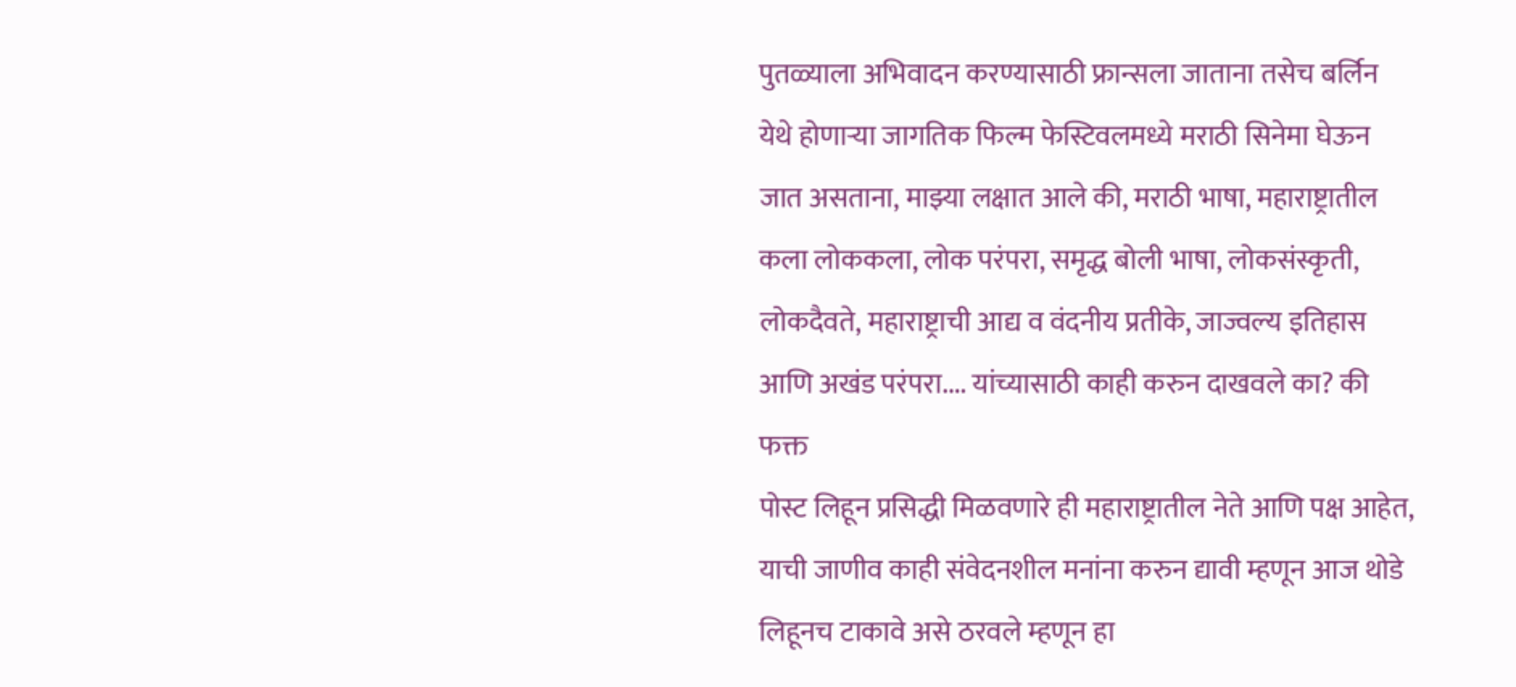पुतळ्याला अभिवादन करण्यासाठी फ्रान्सला जाताना तसेच बर्लिन येथे होणाऱ्या जागतिक फिल्म फेस्टिवलमध्ये मराठी सिनेमा घेऊन जात असताना, माझ्या लक्षात आले की, मराठी भाषा, महाराष्ट्रातील कला लोककला, लोक परंपरा, समृद्ध बोली भाषा, लोकसंस्कृती, लोकदैवते, महाराष्ट्राची आद्य व वंदनीय प्रतीके, जाज्वल्य इतिहास आणि अखंड परंपरा.... यांच्यासाठी काही करुन दाखवले का? की फक्त
पोस्ट लिहून प्रसिद्धी मिळवणारे ही महाराष्ट्रातील नेते आणि पक्ष आहेत, याची जाणीव काही संवेदनशील मनांना करुन द्यावी म्हणून आज थोडे लिहूनच टाकावे असे ठरवले म्हणून हा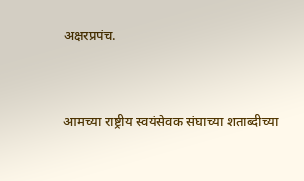अक्षरप्रपंच.


आमच्या राष्ट्रीय स्वयंसेवक संघाच्या शताब्दीच्या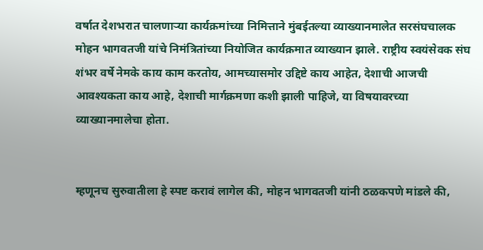वर्षात देशभरात चालणाऱ्या कार्यक्रमांच्या निमित्ताने मुंबईतल्या व्याख्यानमालेत सरसंघचालक मोहन भागवतजी यांचे निमंत्रितांच्या नियोजित कार्यक्रमात व्याख्यान झाले. राष्ट्रीय स्वयंसेवक संघ शंभर वर्षे नेमके काय काम करतोय, आमच्यासमोर उद्दिष्टे काय आहेत, देशाची आजची आवश्यकता काय आहे, देशाची मार्गक्रमणा कशी झाली पाहिजे, या विषयावरच्या व्याख्यानमालेचा होता.


म्हणूनच सुरुवातीला हे स्पष्ट करावं लागेल की, मोहन भागवतजी यांनी ठळकपणे मांडले की,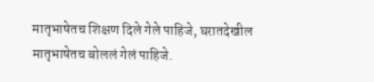मातृभाषेतच शिक्षण दिले गेले पाहिजे, घरातदेखील मातृभाषेतच बोललं गेलं पाहिजे.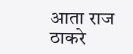आता राज ठाकरे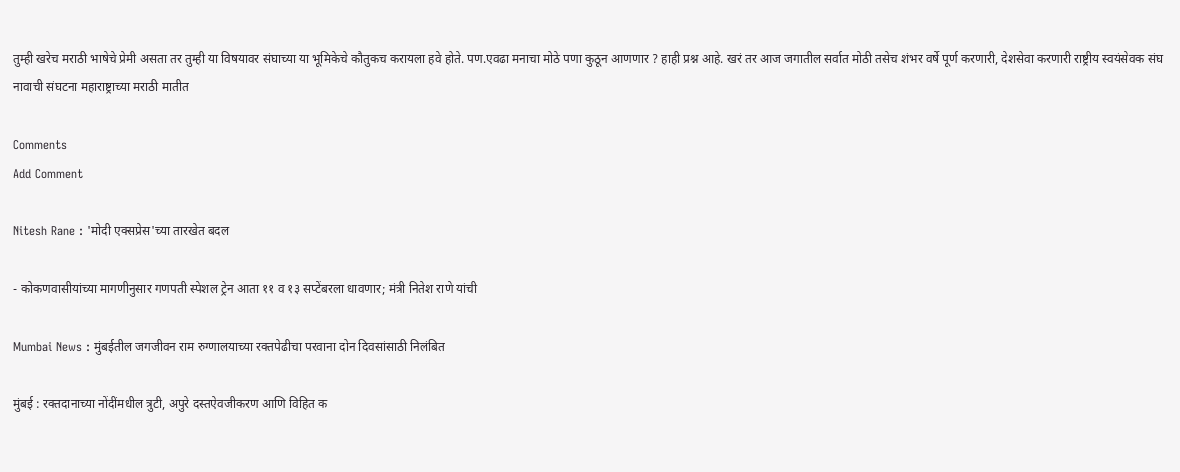तुम्ही खरेच मराठी भाषेचे प्रेमी असता तर तुम्ही या विषयावर संघाच्या या भूमिकेचे कौतुकच करायला हवे होते. पण.एवढा मनाचा मोठे पणा कुठून आणणार ? हाही प्रश्न आहे. खरं तर आज जगातील सर्वात मोठी तसेच शंभर वर्षे पूर्ण करणारी, देशसेवा करणारी राष्ट्रीय स्वयंसेवक संघ नावाची संघटना महाराष्ट्राच्या मराठी मातीत

Comments
Add Comment

Nitesh Rane : 'मोदी एक्सप्रेस'च्या तारखेत बदल

- कोकणवासीयांच्या मागणीनुसार गणपती स्पेशल ट्रेन आता ११ व १३ सप्टेंबरला धावणार; मंत्री नितेश राणे यांची

Mumbai News : मुंबईतील जगजीवन राम रुग्णालयाच्या रक्तपेढीचा परवाना दोन दिवसांसाठी निलंबित

मुंबई : रक्तदानाच्या नोंदींमधील त्रुटी, अपुरे दस्तऐवजीकरण आणि विहित क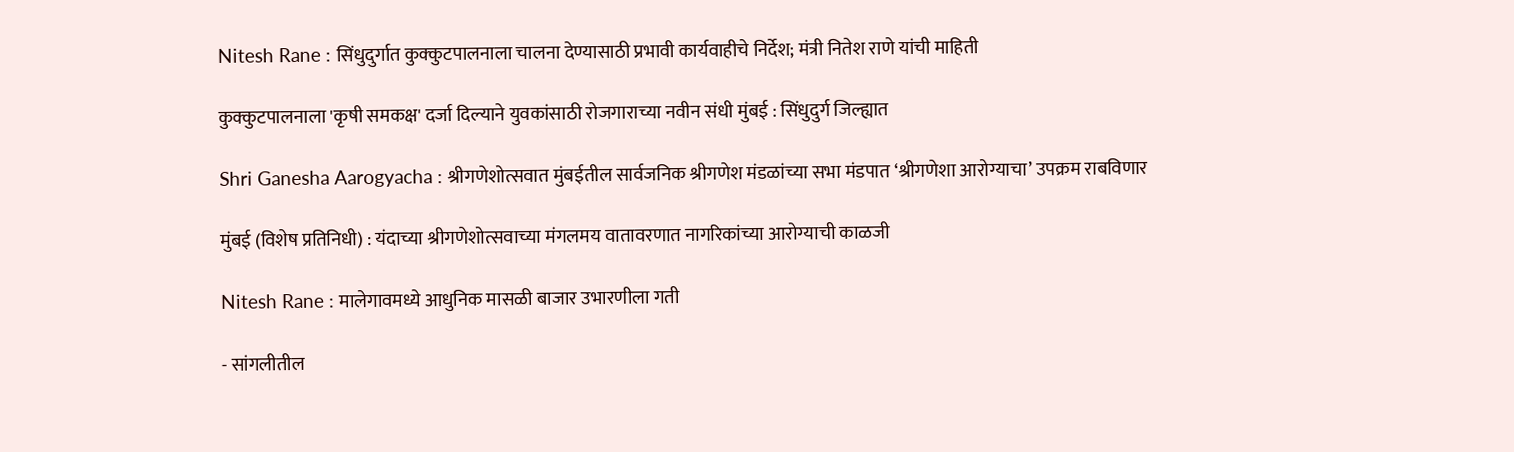Nitesh Rane : सिंधुदुर्गात कुक्कुटपालनाला चालना देण्यासाठी प्रभावी कार्यवाहीचे निर्देश; मंत्री नितेश राणे यांची माहिती

कुक्कुटपालनाला 'कृषी समकक्ष' दर्जा दिल्याने युवकांसाठी रोजगाराच्या नवीन संधी मुंबई : सिंधुदुर्ग जिल्ह्यात

Shri Ganesha Aarogyacha : श्रीगणेशोत्सवात मुंबईतील सार्वजनिक श्रीगणेश मंडळांच्या सभा मंडपात ‘श्रीगणेशा आरोग्याचा’ उपक्रम राबविणार

मुंबई (विशेष प्रतिनिधी) : यंदाच्या श्रीगणेशोत्सवाच्या मंगलमय वातावरणात नागरिकांच्या आरोग्याची काळजी

Nitesh Rane : मालेगावमध्ये आधुनिक मासळी बाजार उभारणीला गती

- सांगलीतील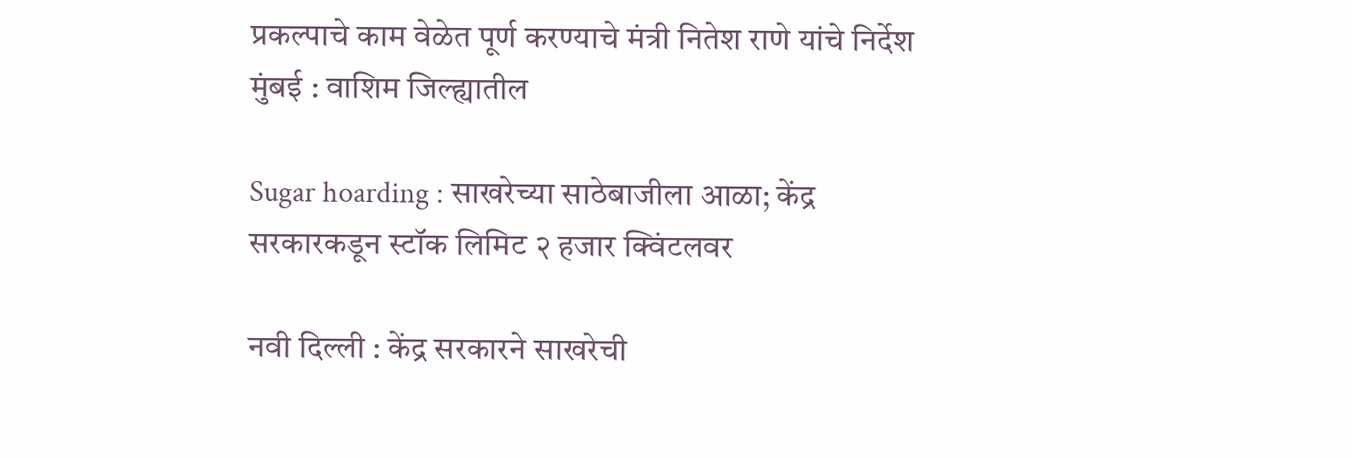प्रकल्पाचे काम वेळेत पूर्ण करण्याचे मंत्री नितेश राणे यांचे निर्देश मुंबई : वाशिम जिल्ह्यातील

Sugar hoarding : साखरेच्या साठेबाजीला आळा; केंद्र सरकारकडून स्टॉक लिमिट २ हजार क्विंटलवर

नवी दिल्ली : केंद्र सरकारने साखरेची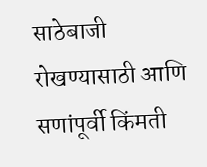साठेबाजी रोखण्यासाठी आणि सणांपूर्वी किंमती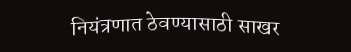नियंत्रणात ठेवण्यासाठी साखर